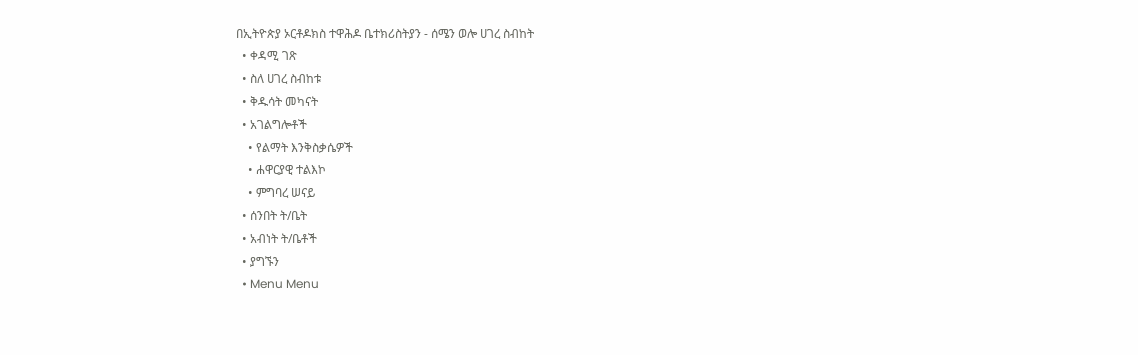በኢትዮጵያ ኦርቶዶክስ ተዋሕዶ ቤተክሪስትያን - ሰሜን ወሎ ሀገረ ስብከት
  • ቀዳሚ ገጽ
  • ስለ ሀገረ ስብከቱ
  • ቅዱሳት መካናት
  • አገልግሎቶች
    • የልማት እንቅስቃሴዎች
    • ሐዋርያዊ ተልእኮ
    • ምግባረ ሠናይ
  • ሰንበት ት/ቤት
  • አብነት ት/ቤቶች
  • ያግኙን
  • Menu Menu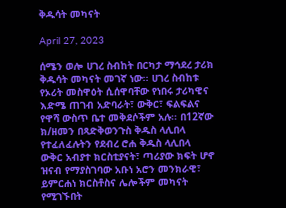ቅዱሳት መካናት

April 27, 2023

ሰሜን ወሎ ሀገረ ስብከት በርካታ ማኅደረ ታሪክ ቅዱሳት መካናት መገኛ ነው፡፡ ሀገረ ስብከቱ የኦሪት መስዋዕት ሲሰዋባቸው የነበሩ ታሪካዊና እድሜ ጠገብ አድባራት፣ ውቅር፣ ፍልፍልና የዋሻ ውስጥ ቤተ መቅደሶችም አሉ፡፡ በ12ኛው ክ/ዘመን በጻድቅወንጉስ ቅዱስ ላሊበላ የተፈለፈሉትን የደብረ ሮሐ ቅዱስ ላሊበላ ውቅር አብያተ ክርስቲያናት፣ ጣሪያው ክፍት ሆኖ ዝናብ የማያስገባው አቡነ አሮን መንክራዊ፣ ይምርሐነ ክርስቶስና ሌሎችም መካናት የሚገኙበት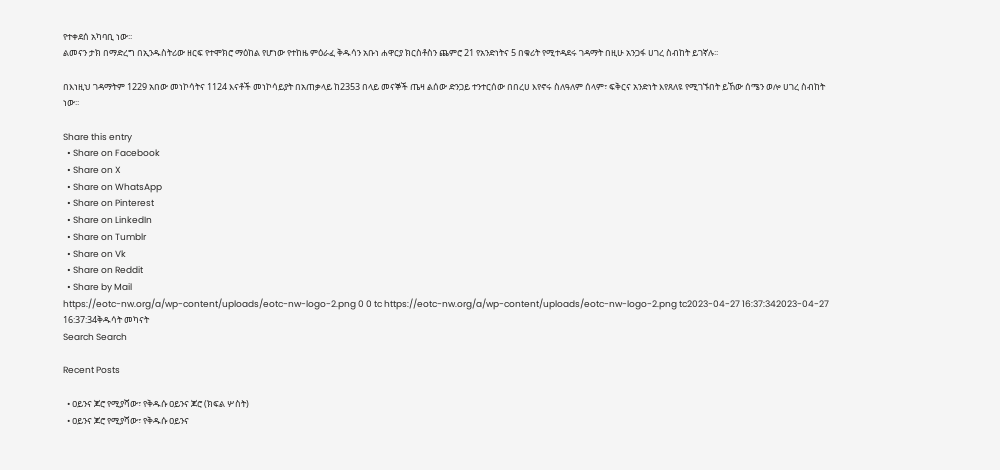የተቀደሰ አካባቢ ነው፡፡
ልመናን ታክ በማድረግ በኢንዱስትሪው ዘርፍ የተሞክሮ ማዕከል የሆነው የተከዜ ምዕራፈ ቅዱሳን አቡነ ሐዋርያ ክርስቶስን ጨምሮ 21 የአንድነትና 5 በቁሪት የሚተዳደሩ ገዳማት በዚሁ አንጋፋ ሀገረ ስብከት ይገኛሉ፡፡

በእነዚህ ገዳማትም 1229 አበው መነኮሳትና 1124 እናቶች መነኮሳይያት በአጠቃላይ ከ2353 በላይ መናኞች ጤዛ ልሰው ድንጋይ ተንተርሰው በበረሀ እየኖሩ ስለዓለም ሰላም፣ ፍቅርና አንድነት እየጸለዩ የሚገኙበት ይኸው ሰሜን ወሎ ሀገረ ስብከት ነው፡፡

Share this entry
  • Share on Facebook
  • Share on X
  • Share on WhatsApp
  • Share on Pinterest
  • Share on LinkedIn
  • Share on Tumblr
  • Share on Vk
  • Share on Reddit
  • Share by Mail
https://eotc-nw.org/a/wp-content/uploads/eotc-nw-logo-2.png 0 0 tc https://eotc-nw.org/a/wp-content/uploads/eotc-nw-logo-2.png tc2023-04-27 16:37:342023-04-27 16:37:34ቅዱሳት መካናት
Search Search

Recent Posts

  • ዐይንና ጆሮ የሚያሻው፣ የቅዱሱ ዐይንና ጆሮ (ክፍል ሦስት)
  • ዐይንና ጆሮ የሚያሻው፣ የቅዱሱ ዐይንና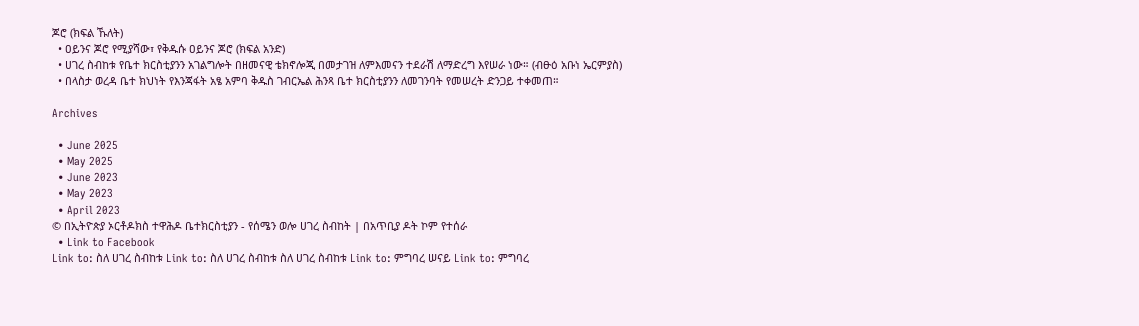ጆሮ (ክፍል ኹለት)
  • ዐይንና ጆሮ የሚያሻው፣ የቅዱሱ ዐይንና ጆሮ (ክፍል አንድ)
  • ሀገረ ስብከቱ የቤተ ክርስቲያንን አገልግሎት በዘመናዊ ቴክኖሎጂ በመታገዝ ለምእመናን ተደራሽ ለማድረግ እየሠራ ነው። (ብፁዕ አቡነ ኤርምያስ)
  • በላስታ ወረዳ ቤተ ክህነት የእንጃፋት አፄ አምባ ቅዱስ ገብርኤል ሕንጻ ቤተ ክርስቲያንን ለመገንባት የመሠረት ድንጋይ ተቀመጠ።

Archives

  • June 2025
  • May 2025
  • June 2023
  • May 2023
  • April 2023
© በኢትዮጵያ ኦርቶዶክስ ተዋሕዶ ቤተክርስቲያን - የሰሜን ወሎ ሀገረ ስብከት | በአጥቢያ ዶት ኮም የተሰራ
  • Link to Facebook
Link to: ስለ ሀገረ ስብከቱ Link to: ስለ ሀገረ ስብከቱ ስለ ሀገረ ስብከቱ Link to: ምግባረ ሠናይ Link to: ምግባረ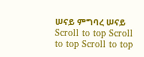ሠናይ ምግባረ ሠናይ
Scroll to top Scroll to top Scroll to top